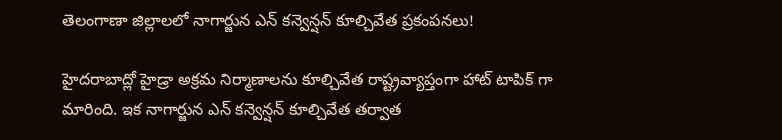తెలంగాణా జిల్లాలలో నాగార్జున ఎన్ కన్వెన్షన్ కూల్చివేత ప్రకంపనలు!

హైదరాబాద్లో హైడ్రా అక్రమ నిర్మాణాలను కూల్చివేత రాష్ట్రవ్యాప్తంగా హాట్ టాపిక్ గా మారింది. ఇక నాగార్జున ఎన్ కన్వెన్షన్ కూల్చివేత తర్వాత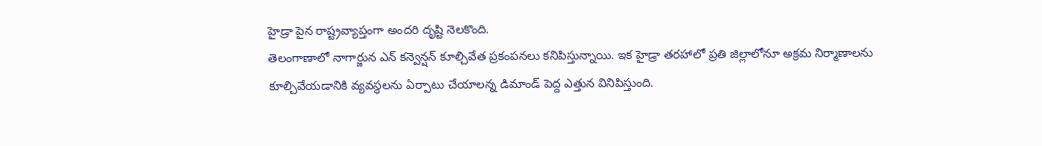హైడ్రా పైన రాష్ట్రవ్యాప్తంగా అందరి దృష్టి నెలకొంది.
తెలంగాణాలో నాగార్జున ఎన్ కన్వెన్షన్ కూల్చివేత ప్రకంపనలు కనిపిస్తున్నాయి. ఇక హైడ్రా తరహాలో ప్రతి జిల్లాలోనూ అక్రమ నిర్మాణాలను కూల్చివేయడానికి వ్యవస్థలను ఏర్పాటు చేయాలన్న డిమాండ్ పెద్ద ఎత్తున వినిపిస్తుంది.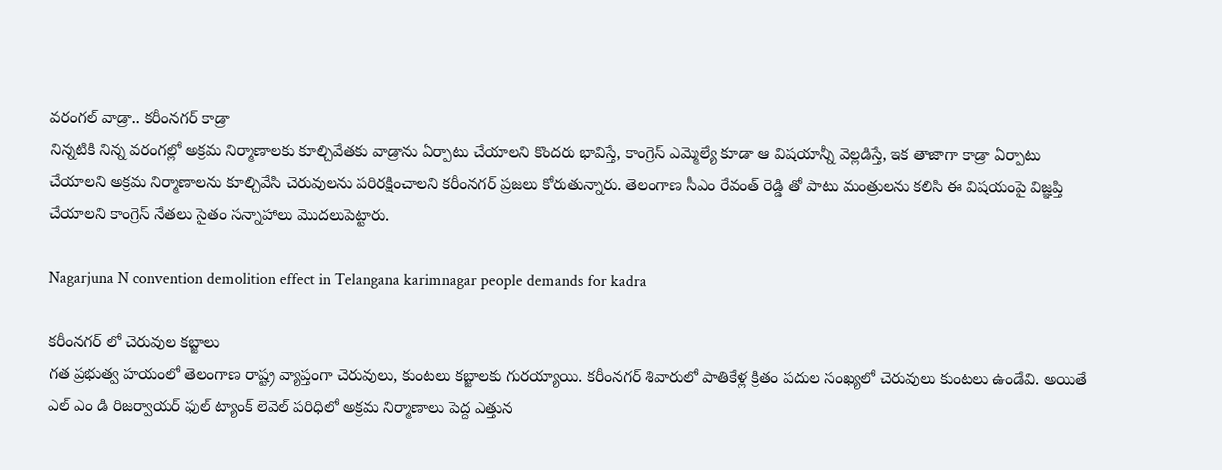వరంగల్ వాడ్రా.. కరీంనగర్ కాడ్రా
నిన్నటికి నిన్న వరంగల్లో అక్రమ నిర్మాణాలకు కూల్చివేతకు వాడ్రాను ఏర్పాటు చేయాలని కొందరు భావిస్తే, కాంగ్రెస్ ఎమ్మెల్యే కూడా ఆ విషయాన్నీ వెల్లడిస్తే, ఇక తాజాగా కాడ్రా ఏర్పాటు చేయాలని అక్రమ నిర్మాణాలను కూల్చివేసి చెరువులను పరిరక్షించాలని కరీంనగర్ ప్రజలు కోరుతున్నారు. తెలంగాణ సీఎం రేవంత్ రెడ్డి తో పాటు మంత్రులను కలిసి ఈ విషయంపై విజ్ఞప్తి చేయాలని కాంగ్రెస్ నేతలు సైతం సన్నాహాలు మొదలుపెట్టారు.

Nagarjuna N convention demolition effect in Telangana karimnagar people demands for kadra

కరీంనగర్ లో చెరువుల కబ్జాలు
గత ప్రభుత్వ హయంలో తెలంగాణ రాష్ట్ర వ్యాప్తంగా చెరువులు, కుంటలు కబ్జాలకు గురయ్యాయి. కరీంనగర్ శివారులో పాతికేళ్ల క్రితం పదుల సంఖ్యలో చెరువులు కుంటలు ఉండేవి. అయితే ఎల్ ఎం డి రిజర్వాయర్ ఫుల్ ట్యాంక్ లెవెల్ పరిధిలో అక్రమ నిర్మాణాలు పెద్ద ఎత్తున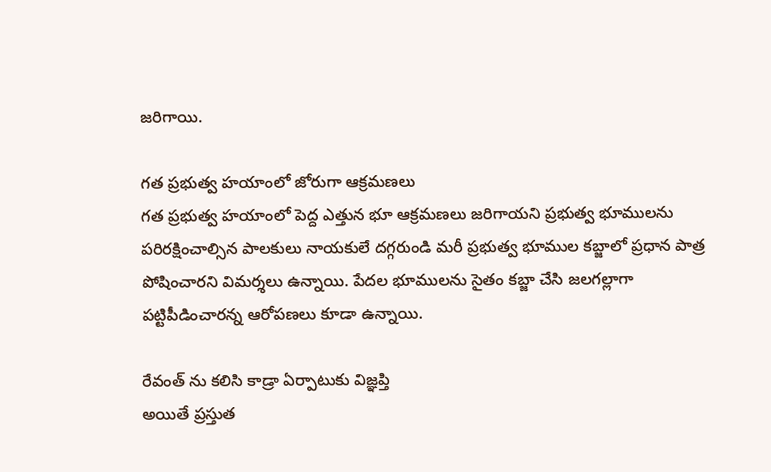జరిగాయి.

గత ప్రభుత్వ హయాంలో జోరుగా ఆక్రమణలు
గత ప్రభుత్వ హయాంలో పెద్ద ఎత్తున భూ ఆక్రమణలు జరిగాయని ప్రభుత్వ భూములను పరిరక్షించాల్సిన పాలకులు నాయకులే దగ్గరుండి మరీ ప్రభుత్వ భూముల కబ్జాలో ప్రధాన పాత్ర పోషించారని విమర్శలు ఉన్నాయి. పేదల భూములను సైతం కబ్జా చేసి జలగల్లాగా పట్టిపీడించారన్న ఆరోపణలు కూడా ఉన్నాయి.

రేవంత్ ను కలిసి కాడ్రా ఏర్పాటుకు విజ్ఞప్తి
అయితే ప్రస్తుత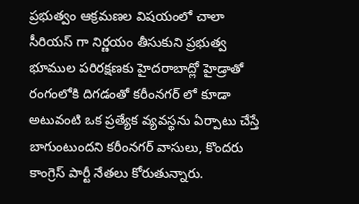ప్రభుత్వం ఆక్రమణల విషయంలో చాలా సీరియస్ గా నిర్ణయం తీసుకుని ప్రభుత్వ భూముల పరిరక్షణకు హైదరాబాద్లో హైడ్రాతో రంగంలోకి దిగడంతో కరీంనగర్ లో కూడా అటువంటి ఒక ప్రత్యేక వ్యవస్థను ఏర్పాటు చేస్తే బాగుంటుందని కరీంనగర్ వాసులు, కొందరు కాంగ్రెస్ పార్టీ నేతలు కోరుతున్నారు.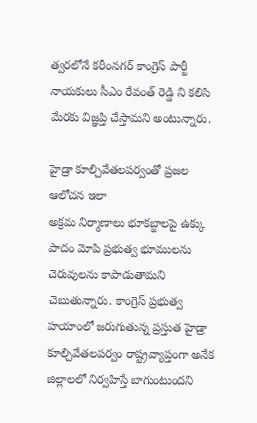త్వరలోనే కరీంనగర్ కాంగ్రెస్ పార్టీ నాయకులు సీఎం రేవంత్ రెడ్డి ని కలిసి మేరకు విజ్ఞప్తి చేస్తామని అంటున్నారు.

హైడ్రా కూల్చివేతలపర్వంతో ప్రజల ఆలోచన ఇలా
అక్రమ నిర్మాణాలు భూకబ్జాలపై ఉక్కు పాదం మోపి ప్రభుత్వ భూములను చెరువులను కాపాడుతామని చెబుతున్నారు. కాంగ్రెస్ ప్రభుత్వ హయాంలో జరుగుతున్న ప్రస్తుత హైడ్రా కూల్చివేతలపర్వం రాష్ట్రవ్యాప్తంగా అనేక జిల్లాలలో నిర్వహిస్తే బాగుంటుందని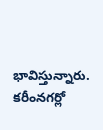భావిస్తున్నారు. కరీంనగర్లో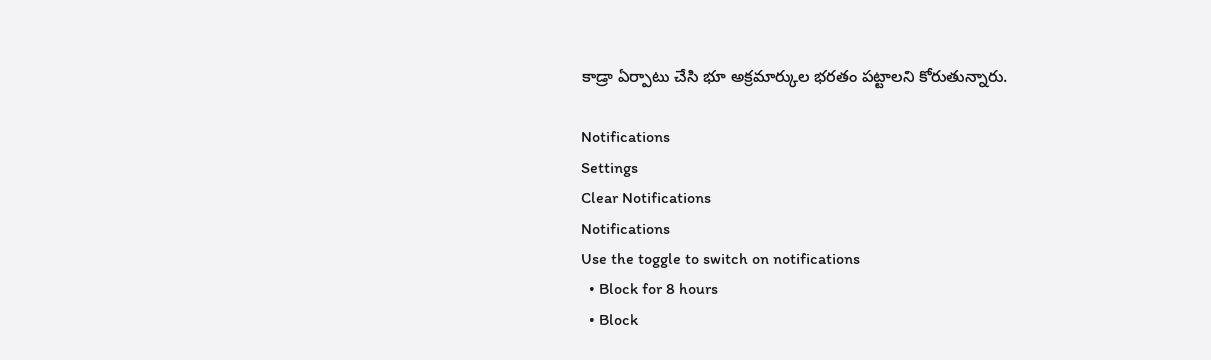కాడ్రా ఏర్పాటు చేసి భూ అక్రమార్కుల భరతం పట్టాలని కోరుతున్నారు.

Notifications
Settings
Clear Notifications
Notifications
Use the toggle to switch on notifications
  • Block for 8 hours
  • Block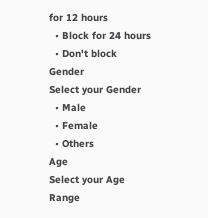for 12 hours
  • Block for 24 hours
  • Don't block
Gender
Select your Gender
  • Male
  • Female
  • Others
Age
Select your Age Range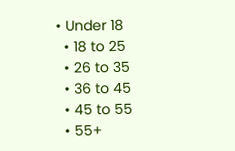• Under 18
  • 18 to 25
  • 26 to 35
  • 36 to 45
  • 45 to 55
  • 55+